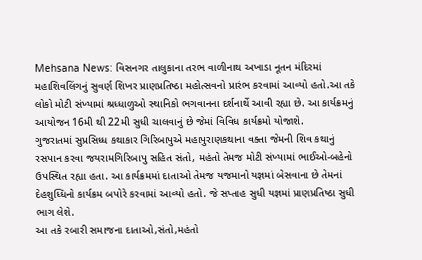Mehsana News: વિસનગર તાલુકાના તરભ વાળીનાથ અખાડા નૂતન મંદિરમાં મહાશિવલિંગનું સુવર્ણ શિખર પ્રાણપ્રતિષ્ઠા મહોત્સવનો પ્રારંભ કરવામાં આવ્યો હતો.આ તકે લોકો મોટી સંખ્યામાં શ્રધ્ધાળુઓ સ્થાનિકો ભગવાનના દર્શનાર્થે આવી રહ્યા છે. આ કાર્યક્રમનું આયોજન 16મી થી 22મી સુધી ચાલવાનું છે જેમાં વિવિધ કાર્યક્રમો યોજાશે.
ગુજરાતમાં સુપ્રસિધ્ધ કથાકાર ગિરિબાપુએ મહાપુરાણકથાના વક્તા જેમની શિવ કથાનું રસપાન કરવા જયરામગિરિબાપુ સહિત સંતો, મહંતો તેમજ મોટી સંખ્યામાં ભાઈઓ-બહેનો ઉપસ્થિત રહ્યા હતા. આ કાર્યક્રમમાં દાતાઓ તેમજ યજમાનો યજ્ઞમાં બેસવાના છે તેમનાં દેહશુધ્ધિનો કાર્યક્રમ બપોરે કરવામાં આવ્યો હતો. જે સપ્તાહ સુધી યજ્ઞમાં પ્રાણપ્રતિષ્ઠા સુધી ભાગ લેશે.
આ તકે રબારી સમાજના દાતાઓ,સંતો,મહંતો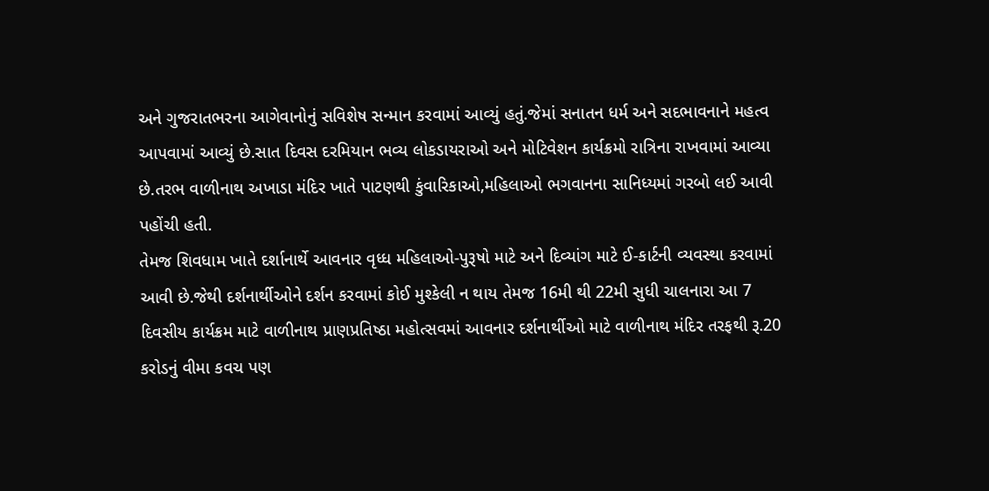અને ગુજરાતભરના આગેવાનોનું સવિશેષ સન્માન કરવામાં આવ્યું હતું.જેમાં સનાતન ધર્મ અને સદભાવનાને મહત્વ આપવામાં આવ્યું છે.સાત દિવસ દરમિયાન ભવ્ય લોકડાયરાઓ અને મોટિવેશન કાર્યક્રમો રાત્રિના રાખવામાં આવ્યા છે.તરભ વાળીનાથ અખાડા મંદિર ખાતે પાટણથી કુંવારિકાઓ,મહિલાઓ ભગવાનના સાનિધ્યમાં ગરબો લઈ આવી પહોંચી હતી.
તેમજ શિવધામ ખાતે દર્શાનાર્થે આવનાર વૃધ્ધ મહિલાઓ-પુરૂષો માટે અને દિવ્યાંગ માટે ઈ-કાર્ટની વ્યવસ્થા કરવામાં આવી છે.જેથી દર્શનાર્થીઓને દર્શન કરવામાં કોઈ મુશ્કેલી ન થાય તેમજ 16મી થી 22મી સુધી ચાલનારા આ 7 દિવસીય કાર્યક્રમ માટે વાળીનાથ પ્રાણપ્રતિષ્ઠા મહોત્સવમાં આવનાર દર્શનાર્થીઓ માટે વાળીનાથ મંદિર તરફથી રૂ.20 કરોડનું વીમા કવચ પણ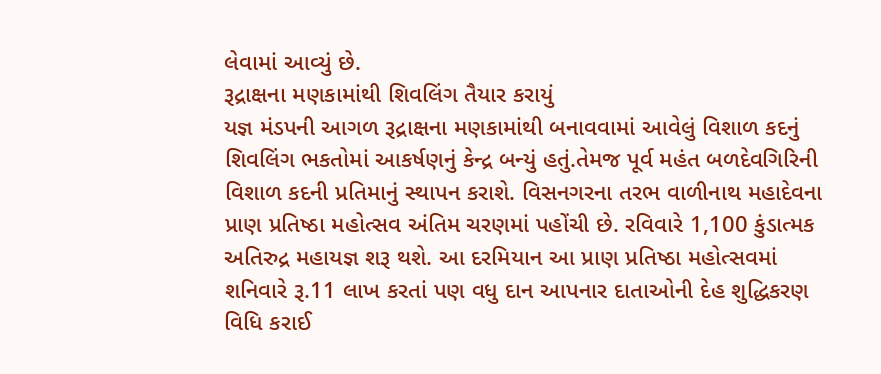લેવામાં આવ્યું છે.
રૂદ્રાક્ષના મણકામાંથી શિવલિંગ તૈયાર કરાયું
યજ્ઞ મંડપની આગળ રૂદ્રાક્ષના મણકામાંથી બનાવવામાં આવેલું વિશાળ કદનું શિવલિંગ ભકતોમાં આકર્ષણનું કેન્દ્ર બન્યું હતું.તેમજ પૂર્વ મહંત બળદેવગિરિની વિશાળ કદની પ્રતિમાનું સ્થાપન કરાશે. વિસનગરના તરભ વાળીનાથ મહાદેવના પ્રાણ પ્રતિષ્ઠા મહોત્સવ અંતિમ ચરણમાં પહોંચી છે. રવિવારે 1,100 કુંડાત્મક અતિરુદ્ર મહાયજ્ઞ શરૂ થશે. આ દરમિયાન આ પ્રાણ પ્રતિષ્ઠા મહોત્સવમાં શનિવારે રૂ.11 લાખ કરતાં પણ વધુ દાન આપનાર દાતાઓની દેહ શુદ્ધિકરણ વિધિ કરાઈ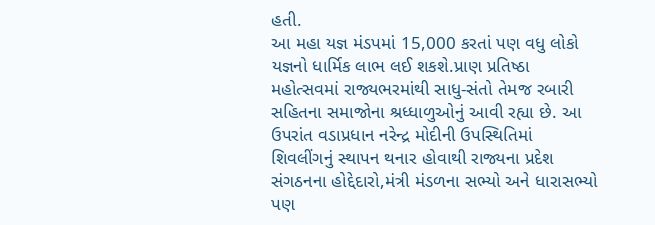હતી.
આ મહા યજ્ઞ મંડપમાં 15,000 કરતાં પણ વધુ લોકો યજ્ઞનો ધાર્મિક લાભ લઈ શકશે.પ્રાણ પ્રતિષ્ઠા મહોત્સવમાં રાજ્યભરમાંથી સાધુ-સંતો તેમજ રબારી સહિતના સમાજોના શ્રધ્ધાળુઓનું આવી રહ્યા છે. આ ઉપરાંત વડાપ્રધાન નરેન્દ્ર મોદીની ઉપસ્થિતિમાં શિવલીંગનું સ્થાપન થનાર હોવાથી રાજ્યના પ્રદેશ સંગઠનના હોદ્દેદારો,મંત્રી મંડળના સભ્યો અને ધારાસભ્યો પણ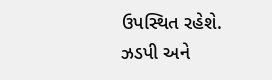ઉપસ્થિત રહેશે.
ઝડપી અને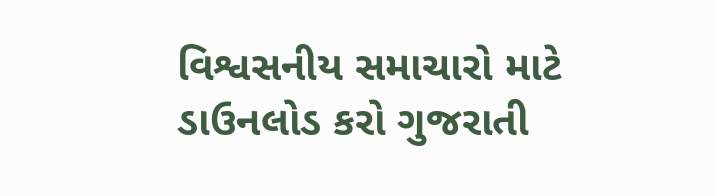વિશ્વસનીય સમાચારો માટે ડાઉનલોડ કરો ગુજરાતી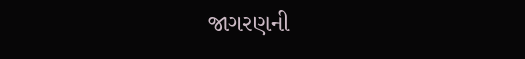જાગરણની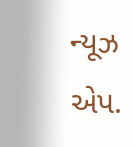ન્યૂઝ એપ.